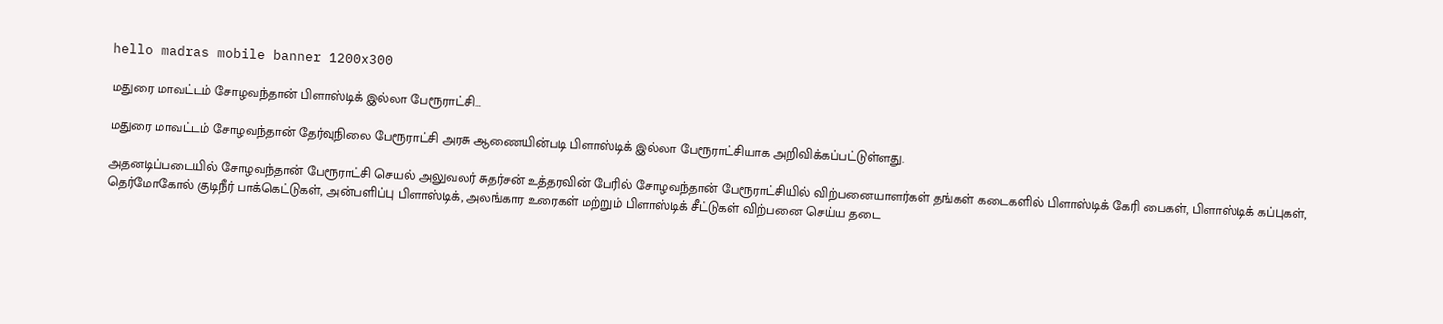hello madras mobile banner 1200x300

மதுரை மாவட்டம் சோழவந்தான் பிளாஸ்டிக் இல்லா பேரூராட்சி…

மதுரை மாவட்டம் சோழவந்தான் தேர்வுநிலை பேரூராட்சி அரசு ஆணையின்படி பிளாஸ்டிக் இல்லா பேரூராட்சியாக அறிவிக்கப்பட்டுள்ளது.

அதனடிப்படையில் சோழவந்தான் பேரூராட்சி செயல் அலுவலர் சுதர்சன் உத்தரவின் பேரில் சோழவந்தான் பேரூராட்சியில் விற்பனையாளர்கள் தங்கள் கடைகளில் பிளாஸ்டிக் கேரி பைகள், பிளாஸ்டிக் கப்புகள், தெர்மோகோல் குடிநீர் பாக்கெட்டுகள், அன்பளிப்பு பிளாஸ்டிக், அலங்கார உரைகள் மற்றும் பிளாஸ்டிக் சீட்டுகள் விற்பனை செய்ய தடை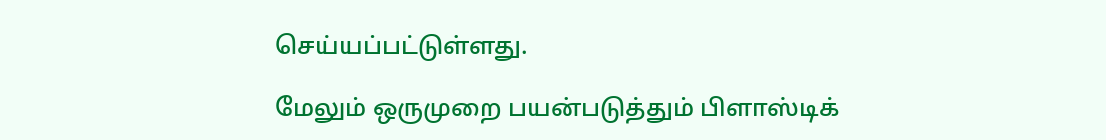செய்யப்பட்டுள்ளது.

மேலும் ஒருமுறை பயன்படுத்தும் பிளாஸ்டிக்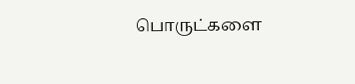பொருட்களை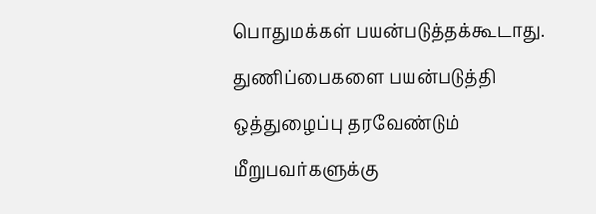பொதுமக்கள் பயன்படுத்தக்கூடாது. துணிப்பைகளை பயன்படுத்தி ஒத்துழைப்பு தரவேண்டும் மீறுபவர்களுக்கு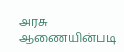அரசு ஆணையின்படி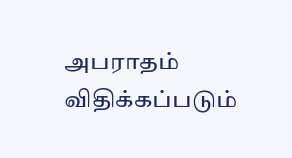அபராதம் விதிக்கப்படும்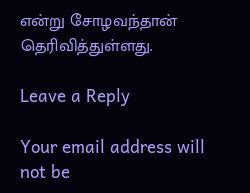என்று சோழவந்தான் தெரிவித்துள்ளது.

Leave a Reply

Your email address will not be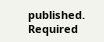published. Required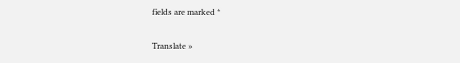fields are marked *

Translate »